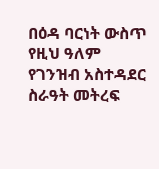በዕዳ ባርነት ውስጥ የዚህ ዓለም የገንዝብ አስተዳደር ስራዓት መትረፍ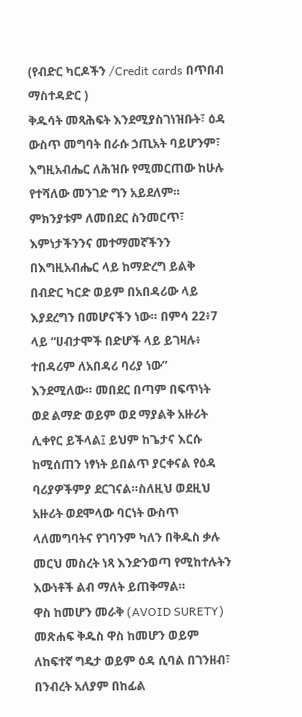(የብድር ካርዶችን /Credit cards በጥበብ ማስተዳድር )
ቅዱሳት መጻሕፍት እንደሚያስገነዝቡት፣ ዕዳ ውስጥ መግባት በራሱ ኃጢአት ባይሆንም፣ እግዚአብሔር ለሕዝቡ የሚመርጠው ከሁሉ የተሻለው መንገድ ግን አይደለም። ምክንያቱም ለመበደር ስንመርጥ፣ እምነታችንንና መተማመኛችንን በእግዚአብሔር ላይ ከማድረግ ይልቅ በብድር ካርድ ወይም በአበዳሪው ላይ እያደረግን በመሆናችን ነው። በምሳ 22፥7 ላይ “ሀብታሞች በድሆች ላይ ይገዛሉ፥ ተበዳሪም ለአበዳሪ ባሪያ ነው” እንደሚለው። መበደር በጣም በፍጥነት ወደ ልማድ ወይም ወደ ማያልቅ አዙሪት ሊቀየር ይችላል፤ ይህም ከጌታና እርሱ ከሚሰጠን ነፃነት ይበልጥ ያርቀናል የዕዳ ባሪያዎችምያ ደርገናል።ስለዚህ ወደዚህ አዙሪት ወደሞላው ባርነት ውስጥ ላለመግባትና የገባንም ካለን በቅዱስ ቃሉ መርህ መስረት ነጻ እንድንወጣ የሚከተሉትን እውነቶች ልብ ማለት ይጠቅማል።
ዋስ ከመሆን መራቅ (AVOID SURETY)
መጽሐፍ ቅዱስ ዋስ ከመሆን ወይም ለከፍተኛ ግዴታ ወይም ዕዳ ሲባል በገንዘብ፣ በንብረት አለያም በከፊል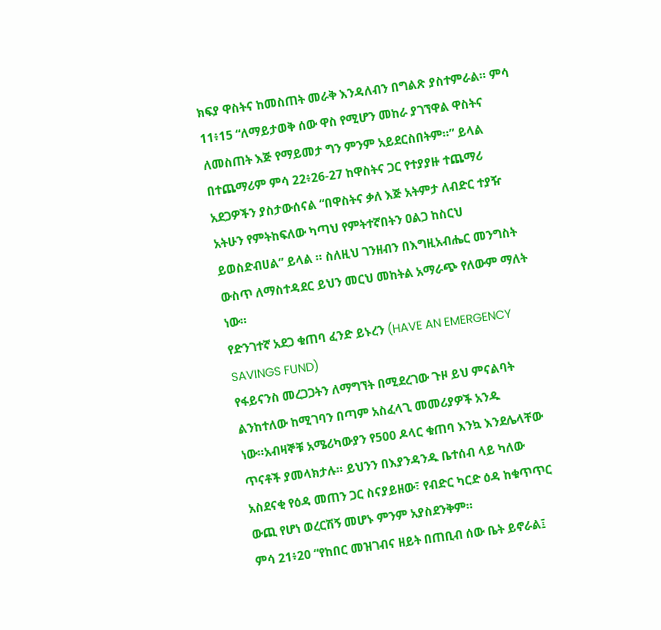ክፍያ ዋስትና ከመስጠት መራቅ እንዳለብን በግልጽ ያስተምራል። ምሳ 11፥15 “ለማይታወቅ ሰው ዋስ የሚሆን መከራ ያገኘዋል ዋስትና ለመስጠት እጅ የማይመታ ግን ምንም አይደርስበትም።” ይላል በተጨማሪም ምሳ 22፥26-27 ከዋስትና ጋር የተያያዙ ተጨማሪ አደጋዎችን ያስታውሰናል “በዋስትና ቃለ እጅ አትምታ ለብድር ተያዥ አትሁን የምትከፍለው ካጣህ የምትተኛበትን ዐልጋ ከስርህ ይወስድብሀል” ይላል ። ስለዚህ ገንዘብን በእግዚአብሔር መንግስት ውስጥ ለማስተዳደር ይህን መርህ መከትል አማራጭ የለውም ማለት ነው።
የድንገተኛ አደጋ ቁጠባ ፈንድ ይኑረን (HAVE AN EMERGENCY SAVINGS FUND)
የፋይናንስ መረጋጋትን ለማግኘት በሚደረገው ጉዞ ይህ ምናልባት ልንከተለው ከሚገባን በጣም አስፈላጊ መመሪያዎች አንዱ ነው።አብዛኞቹ አሜሪካውያን የ500 ዶላር ቁጠባ እንኳ እንደሌላቸው ጥናቶች ያመላክታሉ። ይህንን በእያንዳንዱ ቤተሰብ ላይ ካለው አስደናቂ የዕዳ መጠን ጋር ስናያይዘው፣ የብድር ካርድ ዕዳ ከቁጥጥር ውጪ የሆነ ወረርሽኝ መሆኑ ምንም አያስደንቅም።
ምሳ 21፥20 “የከበር መዝገብና ዘይት በጠቢብ ሰው ቤት ይኖራል፤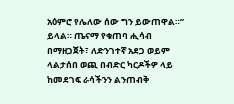አዕምሮ የሌለው ሰው ግን ይውጠዋል።” ይላል። ጤናማ የቁጠባ ሒሳብ በማዘጋጀት፣ ለድንገተኛ አደጋ ወይም ላልታሰበ ወጪ በብድር ካርዶችዎ ላይ ከመደገፍ ራሳችንን ልንጠብቅ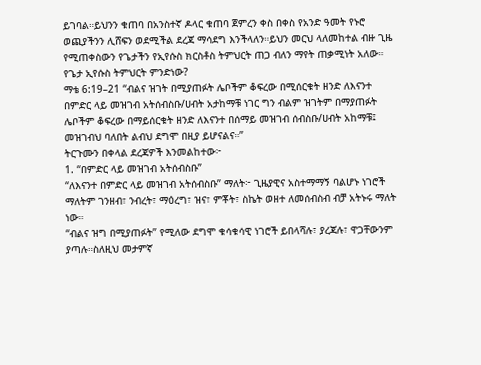ይገባል።ይህንን ቁጠባ በአንስተኛ ዶላር ቁጠባ ጀምረን ቀስ በቀስ የአንድ ዓመት የኑሮ ወጪያችንን ሊሸፍን ወደሚችል ደረጃ ማሳደግ እንችላለን።ይህን መርህ ላለመከተል ብዙ ጊዜ የሚጠቀስውን የጌታችን የኢየሱስ ክርስቶስ ትምህርት ጠጋ ብለን ማየት ጠቃሚነት አለው።
የጌታ ኢየሱስ ትምህርት ምንድነው?
ማቴ 6:19–21 “ብልና ዝገት በሚያጠፉት ሌቦችም ቆፍረው በሚሰርቁት ዘንድ ለእናንተ በምድር ላይ መዝገብ አትሰብስቡ/ሀብት አታከማቹ ነገር ግን ብልም ዝገትም በማያጠፉት ሌቦችም ቆፍረው በማይሰርቁት ዘንድ ለእናንተ በሰማይ መዝገብ ሰብስቡ/ሀብት አከማቹ፤ መዝገብህ ባለበት ልብህ ደግሞ በዚያ ይሆናልና።”
ትርጉሙን በቀላል ደረጃዎች እንመልከተው፦
1. “በምድር ላይ መዝገብ አትሰብስቡ”
“ለእናንተ በምድር ላይ መዝገብ አትሰብስቡ” ማለት፦ ጊዜያዊና አስተማማኝ ባልሆኑ ነገሮች ማለትም ገንዘብ፣ ንብረት፣ ማዕረግ፣ ዝና፣ ምቾት፣ ስኬት ወዘተ ለመሰብስብ ብቻ አትኑሩ ማለት ነው።
“ብልና ዝግ በሚያጠፉት” የሚለው ደግሞ ቁሳቁሳዊ ነገሮች ይበላሻሉ፣ ያረጃሉ፣ ዋጋቸውንም ያጣሉ።ስለዚህ መታምኛ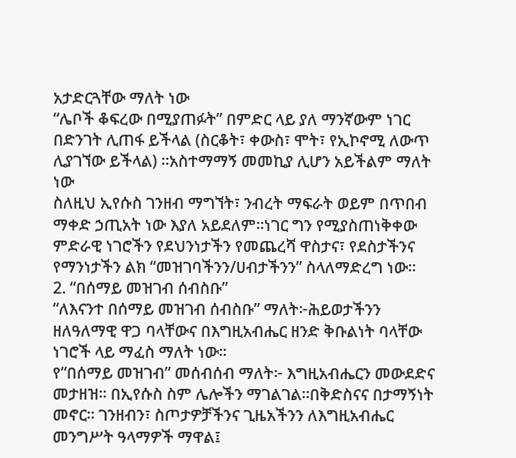አታድርጓቸው ማለት ነው
“ሌቦች ቆፍረው በሚያጠፉት” በምድር ላይ ያለ ማንኛውም ነገር በድንገት ሊጠፋ ይችላል (ስርቆት፣ ቀውስ፣ ሞት፣ የኢኮኖሚ ለውጥ ሊያገኘው ይችላል) ።አስተማማኝ መመኪያ ሊሆን አይችልም ማለት ነው
ስለዚህ ኢየሱስ ገንዘብ ማግኘት፣ ንብረት ማፍራት ወይም በጥበብ ማቀድ ኃጢአት ነው እያለ አይደለም።ነገር ግን የሚያስጠነቅቀው ምድራዊ ነገሮችን የደህንነታችን የመጨረሻ ዋስታና፣ የደስታችንና የማንነታችን ልክ “መዝገባችንን/ሀብታችንን” ስላለማድረግ ነው።
2. “በሰማይ መዝገብ ሰብስቡ”
“ለእናንተ በሰማይ መዝገብ ሰብስቡ” ማለት፦ሕይወታችንን ዘለዓለማዊ ዋጋ ባላቸውና በእግዚአብሔር ዘንድ ቅቡልነት ባላቸው ነገሮች ላይ ማፈስ ማለት ነው።
የ“በሰማይ መዝገብ” መሰብሰብ ማለት፦ እግዚአብሔርን መውደድና መታዘዝ። በኢየሱስ ስም ሌሎችን ማገልገል።በቅድስናና በታማኝነት መኖር። ገንዘብን፣ ስጦታዎቻችንና ጊዜአችንን ለእግዚአብሔር መንግሥት ዓላማዎች ማዋል፤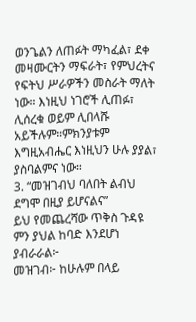ወንጌልን ለጠፉት ማካፈል፣ ደቀ መዛሙርትን ማፍራት፣ የምህረትና የፍትህ ሥራዎችን መስራት ማለት ነው። እነዚህ ነገሮች ሊጠፉ፣ ሊሰረቁ ወይም ሊበላሹ አይችሉም።ምክንያቱም እግዚአብሔር እነዚህን ሁሉ ያያል፣ ያስባልምና ነው።
3. “መዝገብህ ባለበት ልብህ ደግሞ በዚያ ይሆናልና”
ይህ የመጨረሻው ጥቅስ ጉዳዩ ምን ያህል ከባድ እንደሆነ ያብራራል፦
መዝገብ፦ ከሁሉም በላይ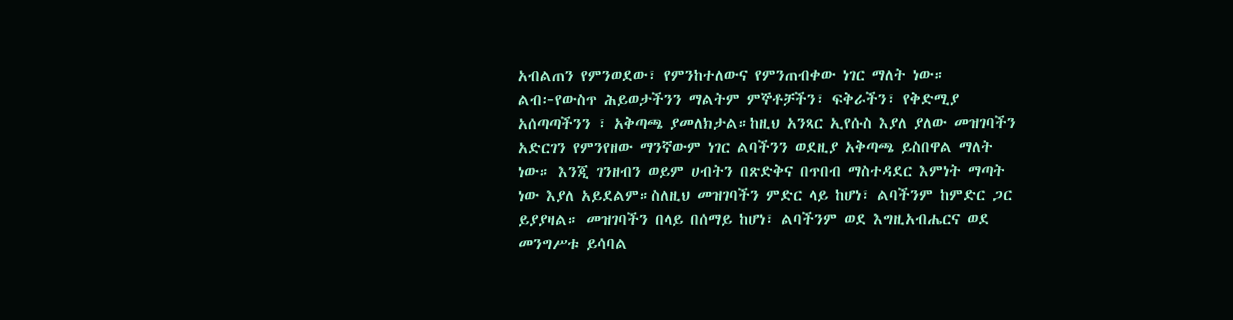አብልጠን የምንወደው፣ የምንከተለውና የምንጠብቀው ነገር ማለት ነው።
ልብ፦የውስጥ ሕይወታችንን ማልትም ምኞቶቻችን፣ ፍቅራችን፣ የቅድሚያ አሰጣጣችንን ፣ አቅጣጫ ያመለክታል።ከዚህ አንጻር ኢየሱስ እያለ ያለው መዝገባችን አድርገን የምንየዘው ማንኛውም ነገር ልባችንን ወደዚያ አቅጣጫ ይስበዋል ማለት ነው። እንጂ ገንዘብን ወይም ሀብትን በጽድቅና በጥበብ ማስተዳደር እምነት ማጣት ነው እያለ አይደልም።ስለዚህ መዝገባችን ምድር ላይ ከሆነ፣ ልባችንም ከምድር ጋር ይያያዛል። መዝገባችን በላይ በሰማይ ከሆነ፣ ልባችንም ወደ እግዚአብሔርና ወደ መንግሥቱ ይሳባል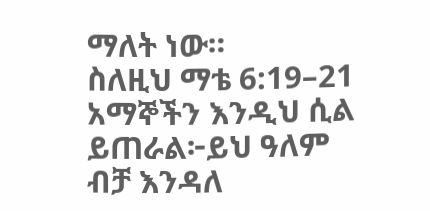ማለት ነው።
ስለዚህ ማቴ 6:19–21 አማኞችን እንዲህ ሲል ይጠራል፦ይህ ዓለም ብቻ እንዳለ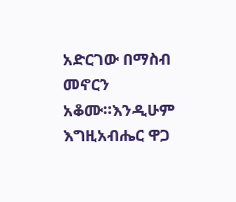አድርገው በማስብ መኖርን አቆሙ።እንዲሁም እግዚአብሔር ዋጋ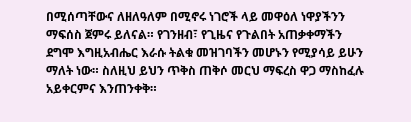በሚሰጣቸውና ለዘለዓለም በሚኖሩ ነገሮች ላይ መዋዕለ ነዋያችንን ማፍሰስ ጀምሩ ይለናል። የገንዘብ፣ የጊዜና የጉልበት አጠቃቀማችን ደግሞ እግዚአብሔር እራሱ ትልቁ መዝገባችን መሆኑን የሚያሳይ ይሁን ማለት ነው። ስለዚህ ይህን ጥቅስ ጠቅሶ መርህ ማፍረስ ዋጋ ማስከፈሉ አይቀርምና እንጠንቀቅ።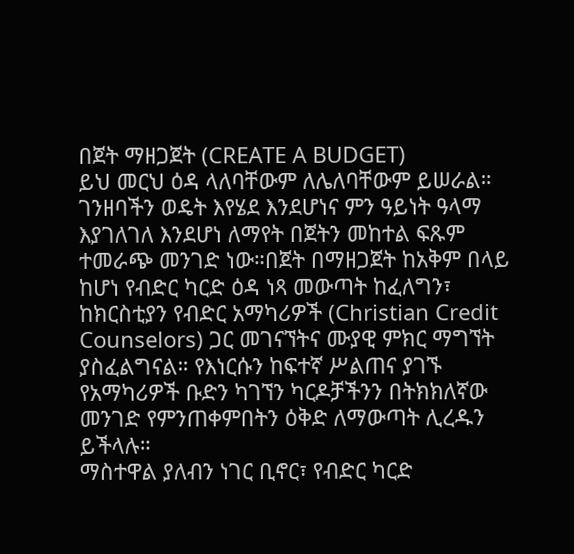በጀት ማዘጋጀት (CREATE A BUDGET)
ይህ መርህ ዕዳ ላለባቸውም ለሌለባቸውም ይሠራል። ገንዘባችን ወዴት እየሄደ እንደሆነና ምን ዓይነት ዓላማ እያገለገለ እንደሆነ ለማየት በጀትን መከተል ፍጹም ተመራጭ መንገድ ነው።በጀት በማዘጋጀት ከአቅም በላይ ከሆነ የብድር ካርድ ዕዳ ነጻ መውጣት ከፈለግን፣ ከክርስቲያን የብድር አማካሪዎች (Christian Credit Counselors) ጋር መገናኘትና ሙያዊ ምክር ማግኘት ያስፈልግናል። የእነርሱን ከፍተኛ ሥልጠና ያገኙ የአማካሪዎች ቡድን ካገኘን ካርዶቻችንን በትክክለኛው መንገድ የምንጠቀምበትን ዕቅድ ለማውጣት ሊረዱን ይችላሉ።
ማስተዋል ያለብን ነገር ቢኖር፣ የብድር ካርድ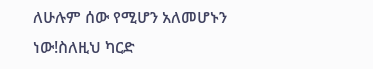ለሁሉም ሰው የሚሆን አለመሆኑን ነው!ስለዚህ ካርድ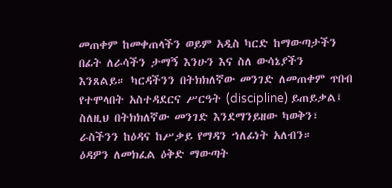መጠቀም ከመቀጠላችን ወይም አዲስ ካርድ ከማውጣታችን በፊት ለራሳችን ታማኝ እንሁን እና ስለ ውሳኔያችን እንጸልይ። ካርዳችንን በትክክለኛው መንገድ ለመጠቀም ጥበብ የተሞላበት አስተዳደርና ሥርዓት (discipline) ይጠይቃል፤ ስለዚህ በትክክለኛው መንገድ እንደማንይዘው ካወቅን፣ ራስችንን ከዕዳና ከሥቃይ የማዳን ኀለፊነት አለብን።
ዕዳዎን ለመክፈል ዕቅድ ማውጣት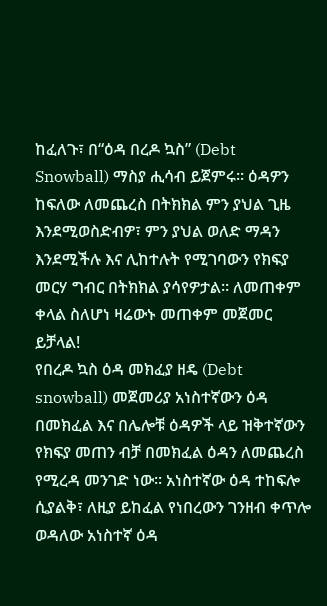ከፈለጉ፣ በ“ዕዳ በረዶ ኳስ” (Debt Snowball) ማስያ ሒሳብ ይጀምሩ። ዕዳዎን ከፍለው ለመጨረስ በትክክል ምን ያህል ጊዜ እንደሚወስድብዎ፣ ምን ያህል ወለድ ማዳን እንደሚችሉ እና ሊከተሉት የሚገባውን የክፍያ መርሃ ግብር በትክክል ያሳየዎታል። ለመጠቀም ቀላል ስለሆነ ዛሬውኑ መጠቀም መጀመር ይቻላል!
የበረዶ ኳስ ዕዳ መክፈያ ዘዴ (Debt snowball) መጀመሪያ አነስተኛውን ዕዳ በመክፈል እና በሌሎቹ ዕዳዎች ላይ ዝቅተኛውን የክፍያ መጠን ብቻ በመክፈል ዕዳን ለመጨረስ የሚረዳ መንገድ ነው። አነስተኛው ዕዳ ተከፍሎ ሲያልቅ፣ ለዚያ ይከፈል የነበረውን ገንዘብ ቀጥሎ ወዳለው አነስተኛ ዕዳ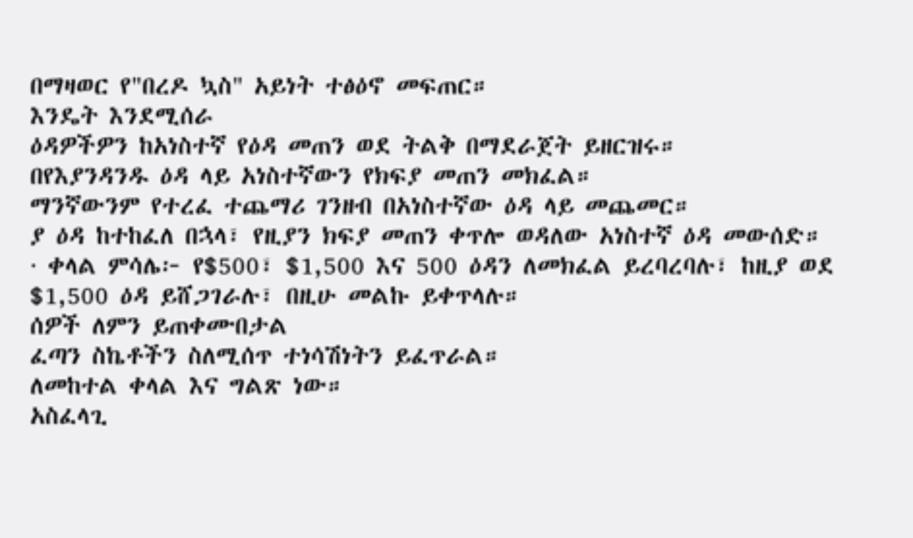በማዛወር የ"በረዶ ኳስ" አይነት ተፅዕኖ መፍጠር።
እንዴት እንደሚሰራ
ዕዳዎችዎን ከአነስተኛ የዕዳ መጠን ወደ ትልቅ በማደራጀት ይዘርዝሩ።
በየእያንዳንዱ ዕዳ ላይ አነስተኛውን የክፍያ መጠን መክፈል።
ማንኛውንም የተረፈ ተጨማሪ ገንዘብ በአነስተኛው ዕዳ ላይ መጨመር።
ያ ዕዳ ከተከፈለ በኋላ፣ የዚያን ክፍያ መጠን ቀጥሎ ወዳለው አነስተኛ ዕዳ መውሰድ።
· ቀላል ምሳሌ፦ የ$500፣ $1,500 እና 500 ዕዳን ለመክፈል ይረባረባሉ፣ ከዚያ ወደ $1,500 ዕዳ ይሸጋገራሉ፣ በዚሁ መልኩ ይቀጥላሉ።
ሰዎች ለምን ይጠቀሙበታል
ፈጣን ስኬቶችን ስለሚሰጥ ተነሳሽነትን ይፈጥራል።
ለመከተል ቀላል እና ግልጽ ነው።
አስፈላጊ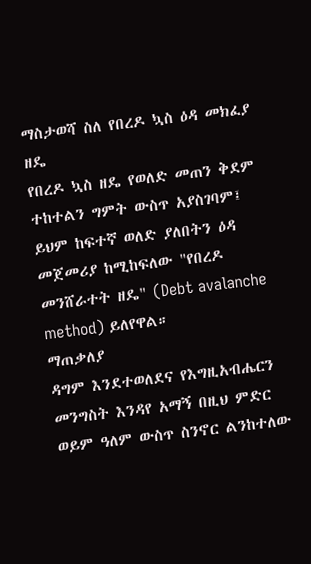ማስታወሻ ስለ የበረዶ ኳስ ዕዳ መክፈያ ዘዴ
የበረዶ ኳስ ዘዴ የወለድ መጠን ቅደም ተከተልን ግምት ውስጥ አያስገባም፤ ይህም ከፍተኛ ወለድ ያለበትን ዕዳ መጀመሪያ ከሚከፍለው "የበረዶ መንሸራተት ዘዴ" (Debt avalanche method) ይለየዋል።
ማጠቃለያ
ዳግም እንደተወለደና የእግዚአብሔርን መንግስት እንዳየ አማኝ በዚህ ምድር ወይም ዓለም ውስጥ ስንኖር ልንከተለው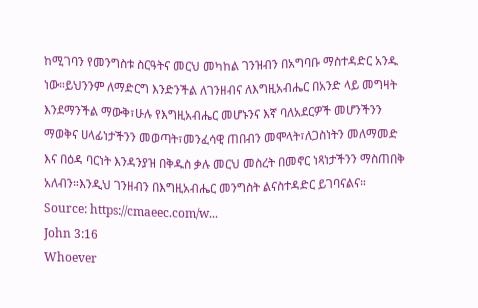ከሚገባን የመንግስቱ ስርዓትና መርህ መካከል ገንዝብን በአግባቡ ማስተዳድር አንዱ ነው።ይህንንም ለማድርግ እንድንችል ለገንዘብና ለእግዚአብሔር በአንድ ላይ መግዛት እንደማንችል ማውቅ፣ሁሉ የእግዚአብሔር መሆኑንና እኛ ባለአደርዎች መሆንችንን ማወቅና ሀላፊነታችንን መወጣት፣መንፈሳዊ ጠበብን መሞላት፣ለጋስነትን መለማመድ እና በዕዳ ባርነት እንዳንያዝ በቅዱስ ቃሉ መርህ መስረት በመኖር ነጻነታችንን ማስጠበቅ አለብን።እንዲህ ገንዘብን በእግዚአብሔር መንግስት ልናስተዳድር ይገባናልና።
Source: https://cmaeec.com/w...
John 3:16
Whoever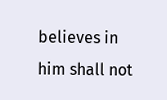believes in him shall not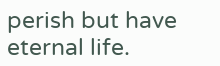perish but have eternal life.